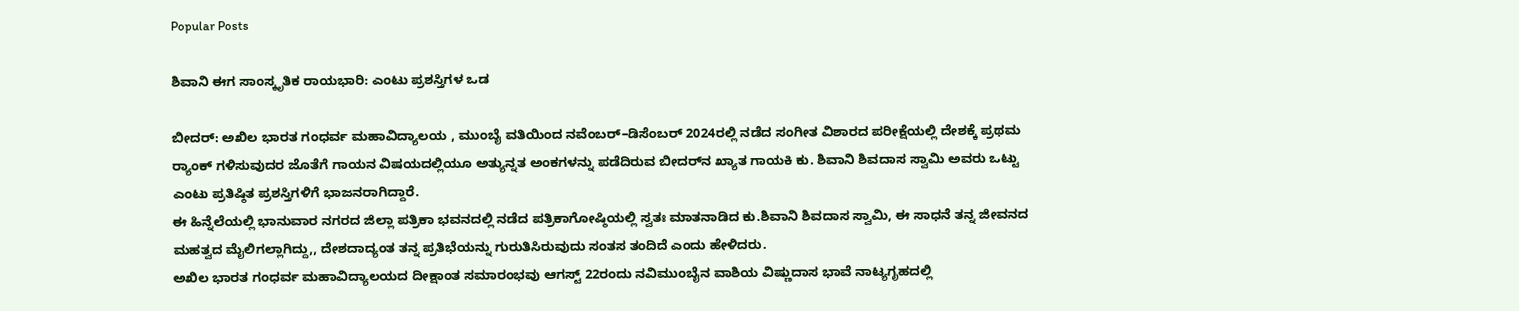Popular Posts

ಶಿವಾನಿ ಈಗ ಸಾಂಸ್ಕೃತಿಕ ರಾಯಭಾರಿ: ಎಂಟು ಪ್ರಶಸ್ತಿಗಳ ಒಡ

ಬೀದರ್: ಅಖಿಲ ಭಾರತ ಗಂಧರ್ವ ಮಹಾವಿದ್ಯಾಲಯ , ಮುಂಬೈ ವತಿಯಿಂದ ನವೆಂಬರ್–ಡಿಸೆಂಬರ್ 2024ರಲ್ಲಿ ನಡೆದ ಸಂಗೀತ ವಿಶಾರದ ಪರೀಕ್ಷೆಯಲ್ಲಿ ದೇಶಕ್ಕೆ ಪ್ರಥಮ ರ‍್ಯಾಂಕ್ ಗಳಿಸುವುದರ ಜೊತೆಗೆ ಗಾಯನ ವಿಷಯದಲ್ಲಿಯೂ ಅತ್ಯುನ್ನತ ಅಂಕಗಳನ್ನು ಪಡೆದಿರುವ ಬೀದರ್‌ನ ಖ್ಯಾತ ಗಾಯಕಿ ಕು. ಶಿವಾನಿ ಶಿವದಾಸ ಸ್ವಾಮಿ ಅವರು ಒಟ್ಟು ಎಂಟು ಪ್ರತಿಷ್ಠಿತ ಪ್ರಶಸ್ತಿಗಳಿಗೆ ಭಾಜನರಾಗಿದ್ದಾರೆ.
ಈ ಹಿನ್ನೆಲೆಯಲ್ಲಿ ಭಾನುವಾರ ನಗರದ ಜಿಲ್ಲಾ ಪತ್ರಿಕಾ ಭವನದಲ್ಲಿ ನಡೆದ ಪತ್ರಿಕಾಗೋಷ್ಠಿಯಲ್ಲಿ ಸ್ವತಃ ಮಾತನಾಡಿದ ಕು.ಶಿವಾನಿ ಶಿವದಾಸ ಸ್ವಾಮಿ, ಈ ಸಾಧನೆ ತನ್ನ ಜೀವನದ ಮಹತ್ವದ ಮೈಲಿಗಲ್ಲಾಗಿದ್ದು,, ದೇಶದಾದ್ಯಂತ ತನ್ನ ಪ್ರತಿಭೆಯನ್ನು ಗುರುತಿಸಿರುವುದು ಸಂತಸ ತಂದಿದೆ ಎಂದು ಹೇಳಿದರು.
ಅಖಿಲ ಭಾರತ ಗಂಧರ್ವ ಮಹಾವಿದ್ಯಾಲಯದ ದೀಕ್ಷಾಂತ ಸಮಾರಂಭವು ಆಗಸ್ಟ್ 22ರಂದು ನವಿಮುಂಬೈನ ವಾಶಿಯ ವಿಷ್ಣುದಾಸ ಭಾವೆ ನಾಟ್ಯಗೃಹದಲ್ಲಿ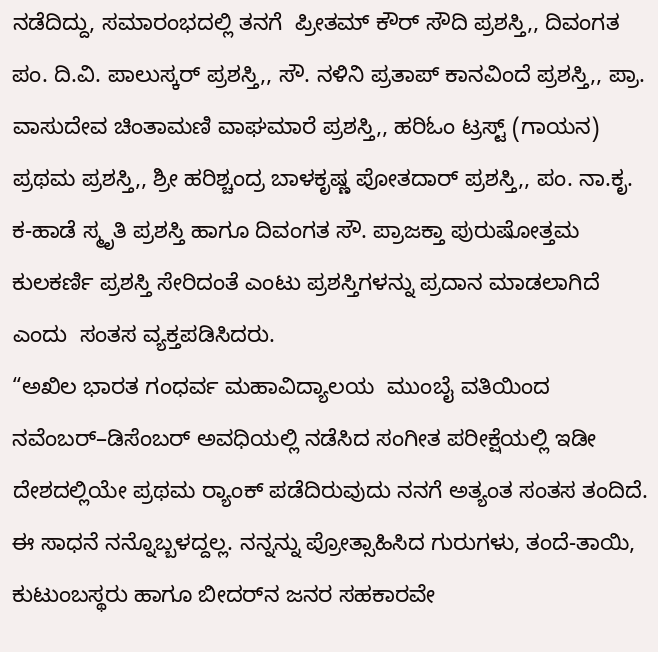ನಡೆದಿದ್ದು, ಸಮಾರಂಭದಲ್ಲಿ ತನಗೆ  ಪ್ರೀತಮ್ ಕೌರ್ ಸೌದಿ ಪ್ರಶಸ್ತಿ,, ದಿವಂಗತ ಪಂ. ದಿ.ವಿ. ಪಾಲುಸ್ಕರ್ ಪ್ರಶಸ್ತಿ,, ಸೌ. ನಳಿನಿ ಪ್ರತಾಪ್ ಕಾನವಿಂದೆ ಪ್ರಶಸ್ತಿ,, ಪ್ರಾ. ವಾಸುದೇವ ಚಿಂತಾಮಣಿ ವಾಘಮಾರೆ ಪ್ರಶಸ್ತಿ,, ಹರಿಓಂ ಟ್ರಸ್ಟ್ (ಗಾಯನ) ಪ್ರಥಮ ಪ್ರಶಸ್ತಿ,, ಶ್ರೀ ಹರಿಶ್ಚಂದ್ರ ಬಾಳಕೃಷ್ಣ ಪೋತದಾರ್ ಪ್ರಶಸ್ತಿ,, ಪಂ. ನಾ.ಕೃ. ಕ-ಹಾಡೆ ಸ್ಮೃತಿ ಪ್ರಶಸ್ತಿ ಹಾಗೂ ದಿವಂಗತ ಸೌ. ಪ್ರಾಜಕ್ತಾ ಪುರುಷೋತ್ತಮ ಕುಲಕರ್ಣಿ ಪ್ರಶಸ್ತಿ ಸೇರಿದಂತೆ ಎಂಟು ಪ್ರಶಸ್ತಿಗಳನ್ನು ಪ್ರದಾನ ಮಾಡಲಾಗಿದೆ ಎಂದು  ಸಂತಸ ವ್ಯಕ್ತಪಡಿಸಿದರು.
“ಅಖಿಲ ಭಾರತ ಗಂಧರ್ವ ಮಹಾವಿದ್ಯಾಲಯ  ಮುಂಬೈ ವತಿಯಿಂದ ನವೆಂಬರ್–ಡಿಸೆಂಬರ್ ಅವಧಿಯಲ್ಲಿ ನಡೆಸಿದ ಸಂಗೀತ ಪರೀಕ್ಷೆಯಲ್ಲಿ ಇಡೀ ದೇಶದಲ್ಲಿಯೇ ಪ್ರಥಮ ರ‍್ಯಾಂಕ್ ಪಡೆದಿರುವುದು ನನಗೆ ಅತ್ಯಂತ ಸಂತಸ ತಂದಿದೆ. ಈ ಸಾಧನೆ ನನ್ನೊಬ್ಬಳದ್ದಲ್ಲ. ನನ್ನನ್ನು ಪ್ರೋತ್ಸಾಹಿಸಿದ ಗುರುಗಳು, ತಂದೆ-ತಾಯಿ, ಕುಟುಂಬಸ್ಥರು ಹಾಗೂ ಬೀದರ್‌ನ ಜನರ ಸಹಕಾರವೇ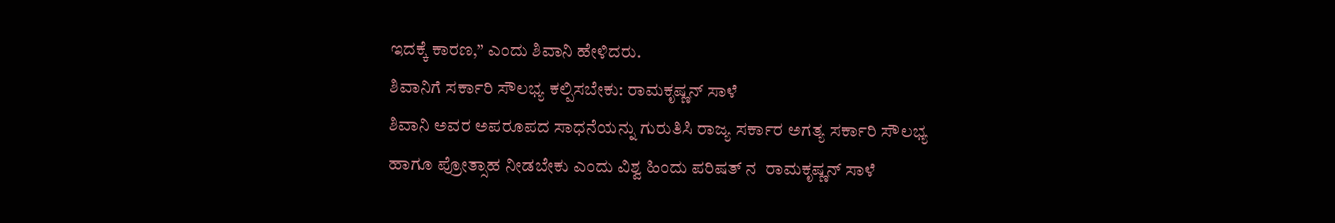ಇದಕ್ಕೆ ಕಾರಣ,” ಎಂದು ಶಿವಾನಿ ಹೇಳಿದರು.
ಶಿವಾನಿಗೆ ಸರ್ಕಾರಿ ಸೌಲಭ್ಯ ಕಲ್ಪಿಸಬೇಕು: ರಾಮಕೃಷ್ಣನ್ ಸಾಳೆ
ಶಿವಾನಿ ಅವರ ಅಪರೂಪದ ಸಾಧನೆಯನ್ನು ಗುರುತಿಸಿ ರಾಜ್ಯ ಸರ್ಕಾರ ಅಗತ್ಯ ಸರ್ಕಾರಿ ಸೌಲಭ್ಯ ಹಾಗೂ ಪ್ರೋತ್ಸಾಹ ನೀಡಬೇಕು ಎಂದು ವಿಶ್ವ ಹಿಂದು ಪರಿಷತ್ ನ  ರಾಮಕೃಷ್ಣನ್ ಸಾಳೆ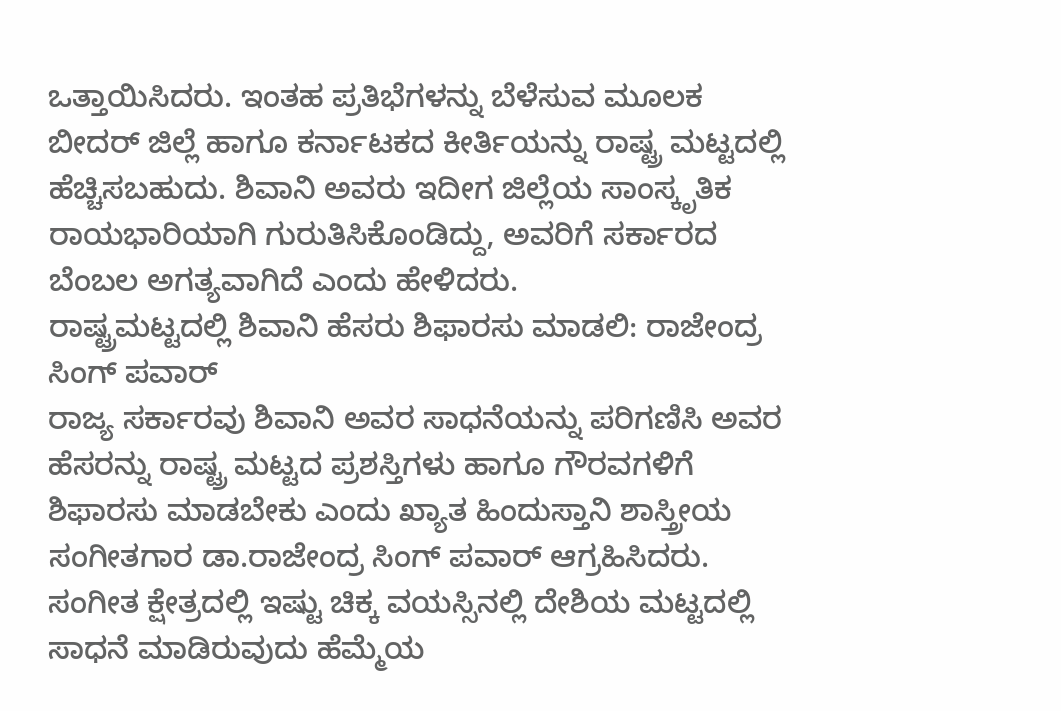ಒತ್ತಾಯಿಸಿದರು. ಇಂತಹ ಪ್ರತಿಭೆಗಳನ್ನು ಬೆಳೆಸುವ ಮೂಲಕ ಬೀದರ್ ಜಿಲ್ಲೆ ಹಾಗೂ ಕರ್ನಾಟಕದ ಕೀರ್ತಿಯನ್ನು ರಾಷ್ಟ್ರ ಮಟ್ಟದಲ್ಲಿ ಹೆಚ್ಚಿಸಬಹುದು. ಶಿವಾನಿ ಅವರು ಇದೀಗ ಜಿಲ್ಲೆಯ ಸಾಂಸ್ಕೃತಿಕ ರಾಯಭಾರಿಯಾಗಿ ಗುರುತಿಸಿಕೊಂಡಿದ್ದು, ಅವರಿಗೆ ಸರ್ಕಾರದ ಬೆಂಬಲ ಅಗತ್ಯವಾಗಿದೆ ಎಂದು ಹೇಳಿದರು.
ರಾಷ್ಟ್ರಮಟ್ಟದಲ್ಲಿ ಶಿವಾನಿ ಹೆಸರು ಶಿಫಾರಸು ಮಾಡಲಿ: ರಾಜೇಂದ್ರ ಸಿಂಗ್ ಪವಾರ್
ರಾಜ್ಯ ಸರ್ಕಾರವು ಶಿವಾನಿ ಅವರ ಸಾಧನೆಯನ್ನು ಪರಿಗಣಿಸಿ ಅವರ ಹೆಸರನ್ನು ರಾಷ್ಟ್ರ ಮಟ್ಟದ ಪ್ರಶಸ್ತಿಗಳು ಹಾಗೂ ಗೌರವಗಳಿಗೆ ಶಿಫಾರಸು ಮಾಡಬೇಕು ಎಂದು ಖ್ಯಾತ ಹಿಂದುಸ್ತಾನಿ ಶಾಸ್ತ್ರೀಯ ಸಂಗೀತಗಾರ ಡಾ.ರಾಜೇಂದ್ರ ಸಿಂಗ್ ಪವಾರ್ ಆಗ್ರಹಿಸಿದರು.
ಸಂಗೀತ ಕ್ಷೇತ್ರದಲ್ಲಿ ಇಷ್ಟು ಚಿಕ್ಕ ವಯಸ್ಸಿನಲ್ಲಿ ದೇಶಿಯ ಮಟ್ಟದಲ್ಲಿ ಸಾಧನೆ ಮಾಡಿರುವುದು ಹೆಮ್ಮೆಯ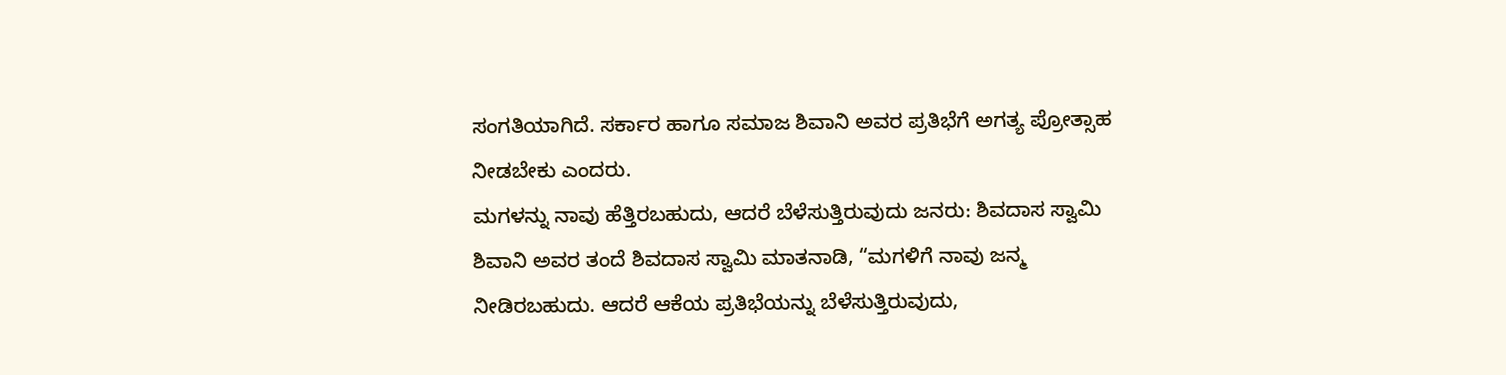ಸಂಗತಿಯಾಗಿದೆ. ಸರ್ಕಾರ ಹಾಗೂ ಸಮಾಜ ಶಿವಾನಿ ಅವರ ಪ್ರತಿಭೆಗೆ ಅಗತ್ಯ ಪ್ರೋತ್ಸಾಹ ನೀಡಬೇಕು ಎಂದರು.
ಮಗಳನ್ನು ನಾವು ಹೆತ್ತಿರಬಹುದು, ಆದರೆ ಬೆಳೆಸುತ್ತಿರುವುದು ಜನರು: ಶಿವದಾಸ ಸ್ವಾಮಿ
ಶಿವಾನಿ ಅವರ ತಂದೆ ಶಿವದಾಸ ಸ್ವಾಮಿ ಮಾತನಾಡಿ, “ಮಗಳಿಗೆ ನಾವು ಜನ್ಮ ನೀಡಿರಬಹುದು. ಆದರೆ ಆಕೆಯ ಪ್ರತಿಭೆಯನ್ನು ಬೆಳೆಸುತ್ತಿರುವುದು,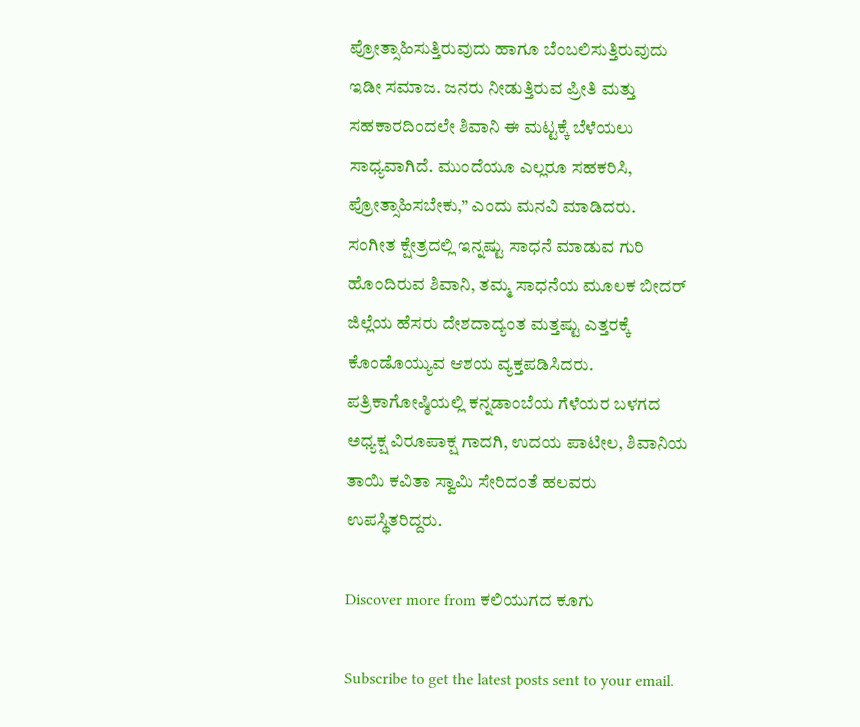ಪ್ರೋತ್ಸಾಹಿಸುತ್ತಿರುವುದು ಹಾಗೂ ಬೆಂಬಲಿಸುತ್ತಿರುವುದು ಇಡೀ ಸಮಾಜ. ಜನರು ನೀಡುತ್ತಿರುವ ಪ್ರೀತಿ ಮತ್ತು ಸಹಕಾರದಿಂದಲೇ ಶಿವಾನಿ ಈ ಮಟ್ಟಕ್ಕೆ ಬೆಳೆಯಲು ಸಾಧ್ಯವಾಗಿದೆ. ಮುಂದೆಯೂ ಎಲ್ಲರೂ ಸಹಕರಿಸಿ, ಪ್ರೋತ್ಸಾಹಿಸಬೇಕು,” ಎಂದು ಮನವಿ ಮಾಡಿದರು.
ಸಂಗೀತ ಕ್ಷೇತ್ರದಲ್ಲಿ ಇನ್ನಷ್ಟು ಸಾಧನೆ ಮಾಡುವ ಗುರಿ ಹೊಂದಿರುವ ಶಿವಾನಿ, ತಮ್ಮ ಸಾಧನೆಯ ಮೂಲಕ ಬೀದರ್ ಜಿಲ್ಲೆಯ ಹೆಸರು ದೇಶದಾದ್ಯಂತ ಮತ್ತಷ್ಟು ಎತ್ತರಕ್ಕೆ ಕೊಂಡೊಯ್ಯುವ ಆಶಯ ವ್ಯಕ್ತಪಡಿಸಿದರು.
ಪತ್ರಿಕಾಗೋಷ್ಠಿಯಲ್ಲಿ ಕನ್ನಡಾಂಬೆಯ ಗೆಳೆಯರ ಬಳಗದ ಅಧ್ಯಕ್ಷ ವಿರೂಪಾಕ್ಷ ಗಾದಗಿ, ಉದಯ ಪಾಟೀಲ, ಶಿವಾನಿಯ ತಾಯಿ ಕವಿತಾ ಸ್ವಾಮಿ ಸೇರಿದಂತೆ ಹಲವರು ಉಪಸ್ಥಿತರಿದ್ದರು.

Discover more from ಕಲಿಯುಗದ ಕೂಗು

Subscribe to get the latest posts sent to your email.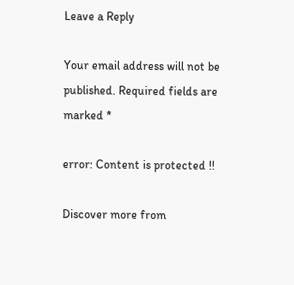Leave a Reply

Your email address will not be published. Required fields are marked *

error: Content is protected !!

Discover more from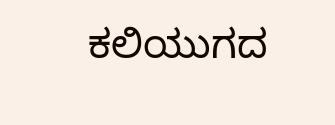ಕಲಿಯುಗದ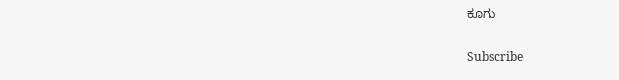ಕೂಗು

Subscribe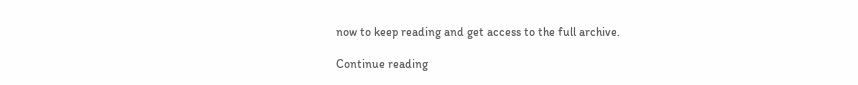now to keep reading and get access to the full archive.

Continue reading